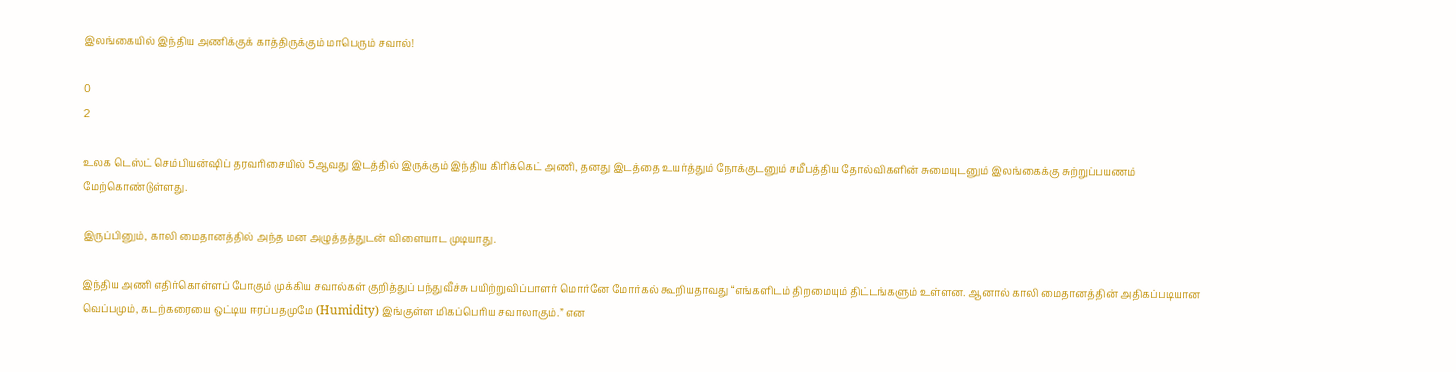இலங்கையில் இந்திய அணிக்குக் காத்திருக்கும் மாபெரும் சவால்!

0
2

உலக டெஸ்ட் செம்பியன்ஷிப் தரவரிசையில் 5ஆவது இடத்தில் இருக்கும் இந்திய கிரிக்கெட் அணி, தனது இடத்தை உயர்த்தும் நோக்குடனும் சமீபத்திய தோல்விகளின் சுமையுடனும் இலங்கைக்கு சுற்றுப்பயணம் மேற்கொண்டுள்ளது.

இருப்பினும், காலி மைதானத்தில் அந்த மன அழுத்தத்துடன் விளையாட முடியாது.

இந்திய அணி எதிர்கொள்ளப் போகும் முக்கிய சவால்கள் குறித்துப் பந்துவீச்சு பயிற்றுவிப்பாளர் மொர்னே மோர்கல் கூறியதாவது “எங்களிடம் திறமையும் திட்டங்களும் உள்ளன. ஆனால் காலி மைதானத்தின் அதிகப்படியான வெப்பமும், கடற்கரையை ஒட்டிய ஈரப்பதமுமே (Humidity) இங்குள்ள மிகப்பெரிய சவாலாகும்.” என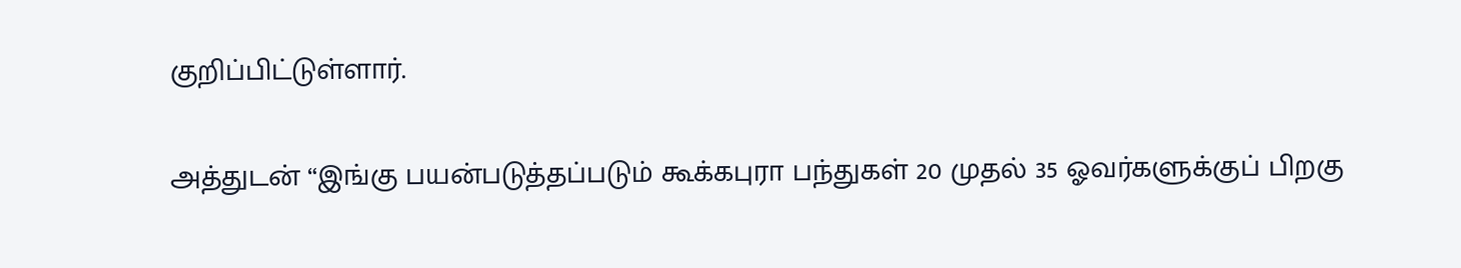குறிப்பிட்டுள்ளார்.

அத்துடன் “இங்கு பயன்படுத்தப்படும் கூக்கபுரா பந்துகள் 20 முதல் 35 ஓவர்களுக்குப் பிறகு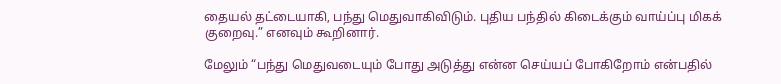தையல் தட்டையாகி, பந்து மெதுவாகிவிடும். புதிய பந்தில் கிடைக்கும் வாய்ப்பு மிகக் குறைவு.” எனவும் கூறினார்.

மேலும் “பந்து மெதுவடையும் போது அடுத்து என்ன செய்யப் போகிறோம் என்பதில்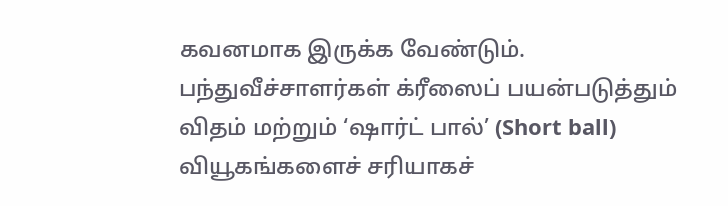கவனமாக இருக்க வேண்டும். பந்துவீச்சாளர்கள் க்ரீஸைப் பயன்படுத்தும் விதம் மற்றும் ‘ஷார்ட் பால்’ (Short ball) வியூகங்களைச் சரியாகச்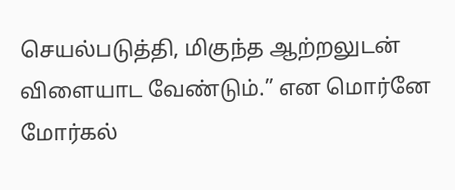செயல்படுத்தி, மிகுந்த ஆற்றலுடன் விளையாட வேண்டும்.” என மொர்னே மோர்கல்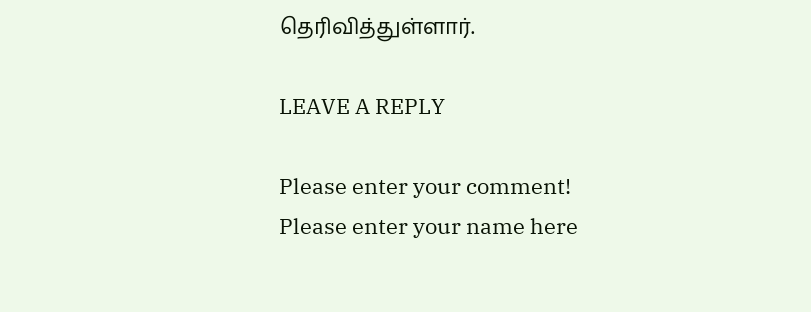தெரிவித்துள்ளார்.

LEAVE A REPLY

Please enter your comment!
Please enter your name here